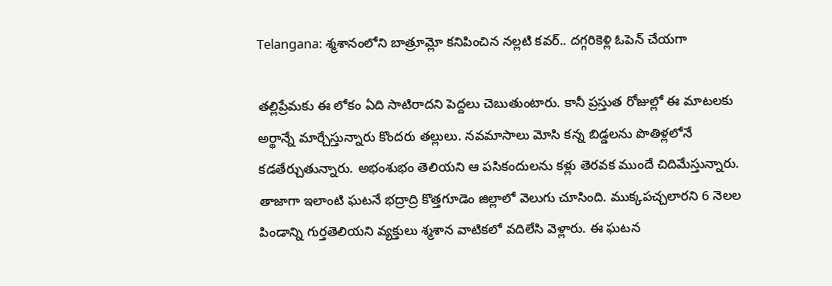Telangana: శ్మశానంలోని బాత్రూమ్లో కనిపించిన నల్లటి కవర్.. దగ్గరికెళ్లి ఓపెన్ చేయగా

తల్లిప్రేమకు ఈ లోకం ఏది సాటిరాదని పెద్దలు చెబుతుంటారు. కానీ ప్రస్తుత రోజుల్లో ఈ మాటలకు అర్థాన్నే మార్చేస్తున్నారు కొందరు తల్లులు. నవమాసాలు మోసి కన్న బిడ్డలను పొతిళ్లలోనే కడతేర్చుతున్నారు. అభంశుభం తెలియని ఆ పసికందులను కళ్లు తెరవక ముందే చిదిమేస్తున్నారు. తాజాగా ఇలాంటి ఘటనే భద్రాద్రి కొత్తగూడెం జిల్లాలో వెలుగు చూసింది. ముక్కపచ్చలారని 6 నెలల పిండాన్ని గుర్తతెలియని వ్యక్తులు శ్మశాన వాటికలో వదిలేసి వెళ్లారు. ఈ ఘటన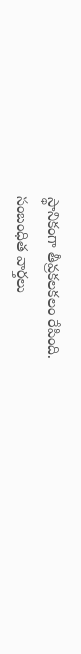స్థానికంగా తీవ్రకలకలం రేపింది.
సంబంధిత వార్తలు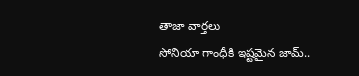తాజా వార్తలు
సోనియా గాంధీకి ఇష్టమైన జామ్..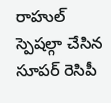రాహుల్ స్పెషల్గా చేసిన సూపర్ రెసిపీ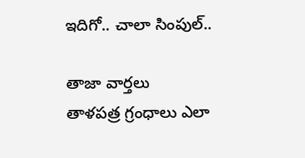ఇదిగో.. చాలా సింపుల్..

తాజా వార్తలు
తాళపత్ర గ్రంధాలు ఎలా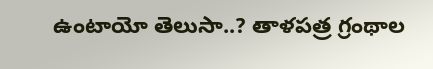ఉంటాయో తెలుసా..? తాళపత్ర గ్రంథాల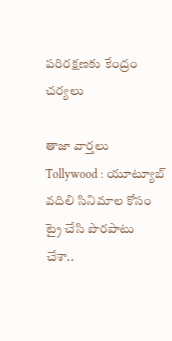పరిరక్షణకు కేంద్రం చర్యలు

తాజా వార్తలు
Tollywood : యూట్యూబ్ వదిలి సినిమాల కోసం ట్రై చేసి పొరపాటు చేశా..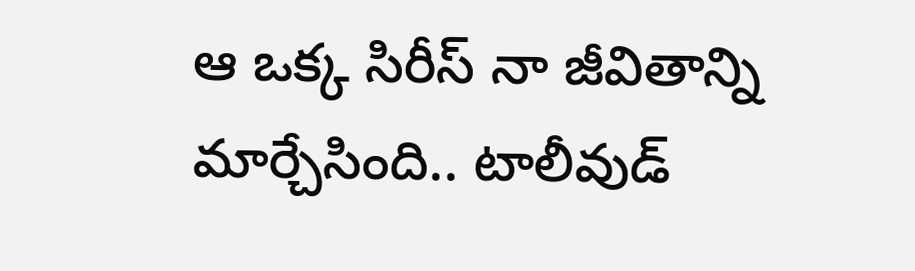ఆ ఒక్క సిరీస్ నా జీవితాన్ని మార్చేసింది.. టాలీవుడ్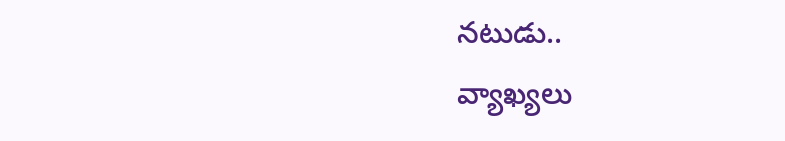నటుడు..
వ్యాఖ్యలు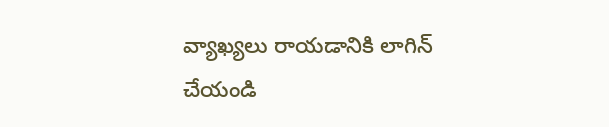వ్యాఖ్యలు రాయడానికి లాగిన్ చేయండి